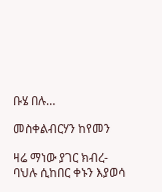ቡሄ በሉ…

መስቀልብርሃን ከየመን

ዛሬ ማነው ያገር ክብረ-ባህሉ ሲከበር ቀኑን እያወሳ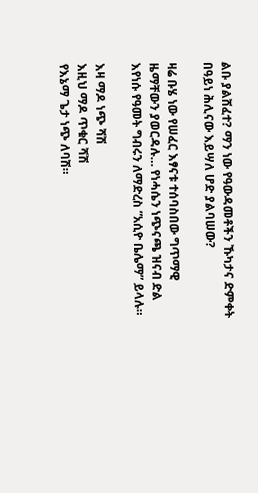ልቡ ያልሸፈተ? ማን ነው የዓውዳመቶችን ኹካታና ድምቀት በዓይነ ሕሊናው እይሣለ ሆድ ያልባሠው?

ዛሬ ቡሄ ነው የሠፈር እፃናቱ ተሰባስበው ግጥማዊ ዜማቸውን ያወርዳሉ… የነሓሴን ነጭናጫ ዝናብ ድል እየነሱ የዓመት ግብሩን ለማድረስ ”አሲዮ ቤሌማ” ይላሉ።

እዛ ማዶ ነጭ ሻሽ
እዚህ ማዶ ጥቁር ሻሽ
የእኔማ ጌታ ነጭ ለባሽ።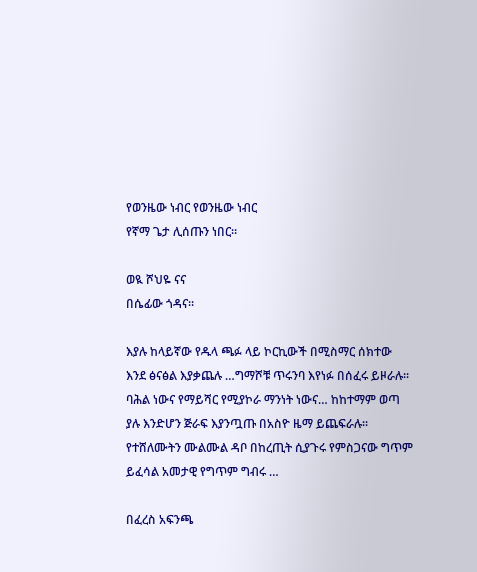የወንዜው ነብር የወንዜው ነብር
የኛማ ጌታ ሊሰጡን ነበር።

ወዪ ሾህዬ ናና
በሴፊው ጎዳና።

እያሉ ከላይኛው የዱላ ጫፉ ላይ ኮርኪውች በሚስማር ሰክተው እንደ ፅናፅል እያቃጨሉ …ግማሾቹ ጥሩንባ እየነፉ በሰፈሩ ይዞራሉ። ባሕል ነውና የማይሻር የሚያኮራ ማንነት ነውና… ከከተማም ወጣ ያሉ እንድሆን ጅራፍ እያንጧጡ በአስዮ ዜማ ይጨፍራሉ። የተሸለሙትን ሙልሙል ዳቦ በከረጢት ሲያጉሩ የምስጋናው ግጥም ይፈሳል አመታዊ የግጥም ግብሩ …

በፈረስ አፍንጫ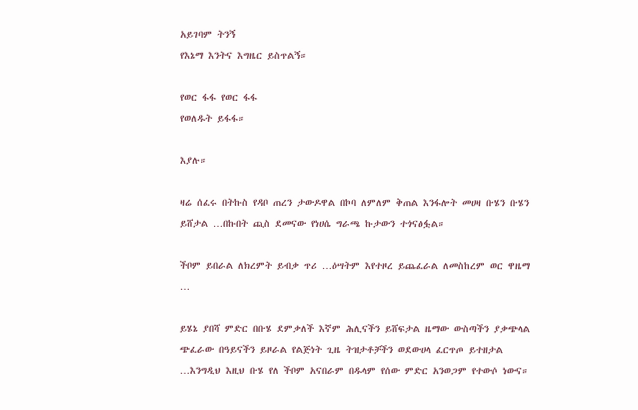አይገባም ትንኝ
የእኔማ እንትና እግዜር ይስጥልኝ።

የወር ፋፋ የወር ፋፋ
የወለዱት ይፋፋ።

እያሉ።

ዛሬ ሰፈሩ በትኩስ የዳቦ ጠረን ታውዶዋል በኮባ ለምለም ቅጠል እንፋሎት መሀዛ ቡሄን ቡሄን ይሸታል …በኩበት ጪስ ደመናው የነሀሴ ግራጫ ኩታውን ተጎናፅፏል።

ችቦም ይበራል ለክረምት ይብቃ ጥሪ …ዕሣትም እየተዞረ ይጨፈራል ለመስከረም ወር ዋዜማ …

ይሄኔ ያበሻ ምድር በቡሄ ደምቃለች እኛም ሕሊናችን ይሸፍታል ዜማው ውስጣችን ያቃጭላል ጭፈራው በዓይናችን ይዞራል የልጅነት ጊዜ ትዝታቶቻችን ወደውሀላ ፈርጥጦ ይተዘታል …እንግዲህ እዚህ ቡሄ የለ ችቦም አናበራም በዱላም የሰው ምድር አንወጋም የተውሶ ነውና።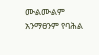ሙልሙልም አንማፀንም የባሕል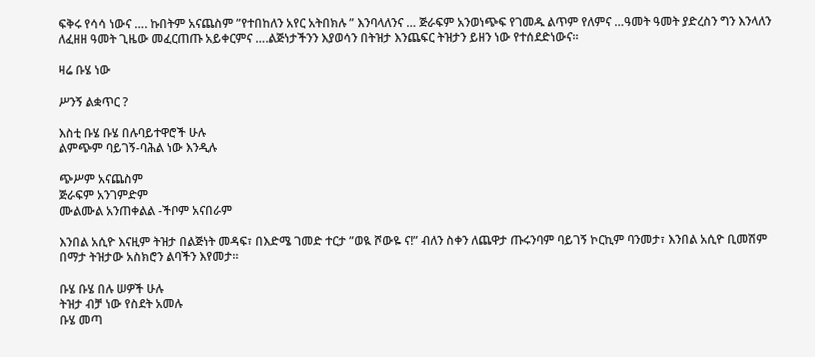ፍቅሩ የሳሳ ነውና …. ኩበትም አናጨስም ”የተበከለን አየር አትበክሉ ” እንባላለንና … ጅራፍም አንወነጭፍ የገመዱ ልጥም የለምና …ዓመት ዓመት ያድረስን ግን እንላለን ለፈዘዘ ዓመት ጊዜው መፈርጠጡ አይቀርምና ….ልጅነታችንን እያወሳን በትዝታ እንጨፍር ትዝታን ይዘን ነው የተሰደድነውና።

ዛሬ ቡሄ ነው

ሥንኝ ልቋጥር ?

እስቲ ቡሄ ቡሄ በሉባይተዋሮች ሁሉ
ልምጭም ባይገኝ-ባሕል ነው እንዲሉ

ጭሥም አናጨስም
ጅራፍም አንገምድም
ሙልሙል አንጠቀልል -ችቦም አናበራም

እንበል አሲዮ እናዚም ትዝታ በልጅነት መዳፍ፣ በእድሜ ገመድ ተርታ ”ወዪ ሾውዬ ና!” ብለን ስቀን ለጨዋታ ጡሩንባም ባይገኝ ኮርኪም ባንመታ፣ እንበል አሲዮ ቢመሽም በማታ ትዝታው አስክሮን ልባችን እየመታ።

ቡሄ ቡሄ በሉ ሠዎች ሁሉ
ትዝታ ብቻ ነው የስደት አመሉ
ቡሄ መጣ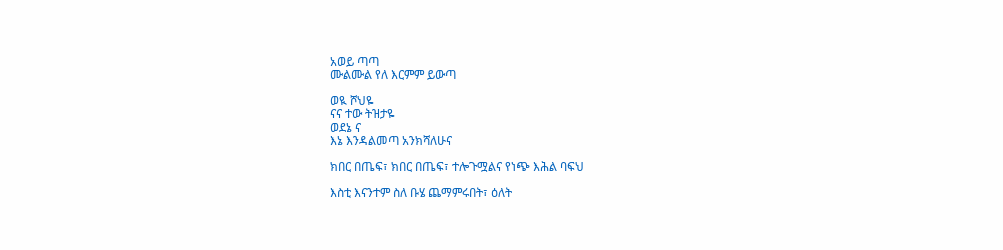አወይ ጣጣ
ሙልሙል የለ እርምም ይውጣ

ወዪ ሾህዬ
ናና ተው ትዝታዬ
ወደኔ ና
እኔ እንዳልመጣ አንክሻለሁና

ክበር በጤፍ፣ ክበር በጤፍ፣ ተሎጉሟልና የነጭ እሕል ባፍህ

እስቲ እናንተም ስለ ቡሄ ጨማምሩበት፣ ዕለት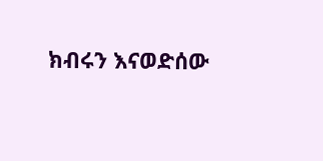ክብሩን እናወድሰው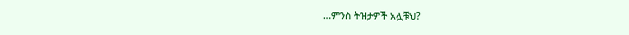…ምንስ ትዝታዎች አሏቹህ?